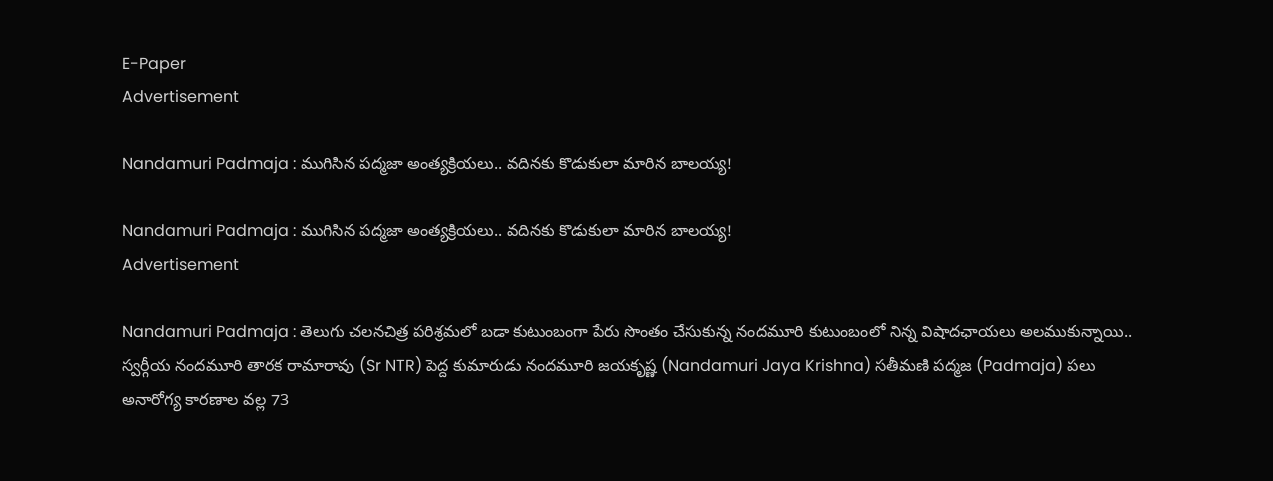E-Paper
Advertisement

Nandamuri Padmaja : ముగిసిన పద్మజా అంత్యక్రియలు.. వదినకు కొడుకులా మారిన బాలయ్య!

Nandamuri Padmaja : ముగిసిన పద్మజా అంత్యక్రియలు.. వదినకు కొడుకులా మారిన బాలయ్య!
Advertisement

Nandamuri Padmaja : తెలుగు చలనచిత్ర పరిశ్రమలో బడా కుటుంబంగా పేరు సొంతం చేసుకున్న నందమూరి కుటుంబంలో నిన్న విషాదఛాయలు అలముకున్నాయి.. స్వర్గీయ నందమూరి తారక రామారావు (Sr NTR) పెద్ద కుమారుడు నందమూరి జయకృష్ణ (Nandamuri Jaya Krishna) సతీమణి పద్మజ (Padmaja) పలు అనారోగ్య కారణాల వల్ల 73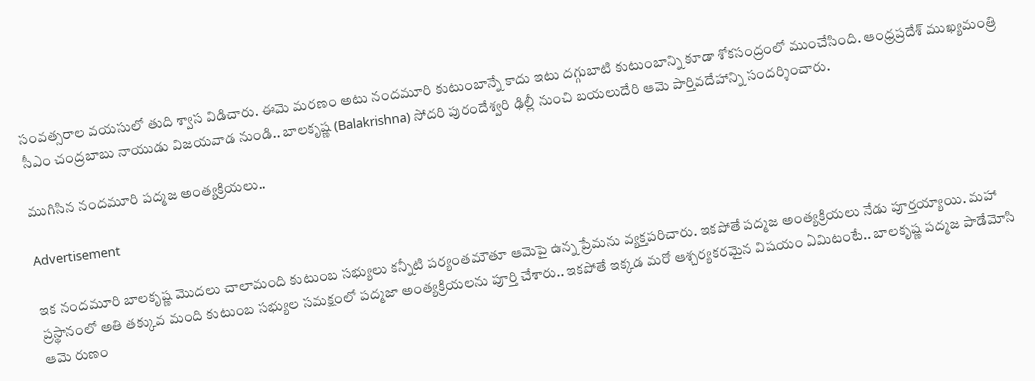సంవత్సరాల వయసులో తుది శ్వాస విడిచారు. ఈమె మరణం అటు నందమూరి కుటుంబాన్నే కాదు ఇటు దగ్గుబాటి కుటుంబాన్ని కూడా శోకసంద్రంలో ముంచేసింది. ఆంధ్రప్రదేశ్ ముఖ్యమంత్రి సీఎం చంద్రబాబు నాయుడు విజయవాడ నుండి.. బాలకృష్ణ (Balakrishna) సోదరి పురందేశ్వరి ఢిల్లీ నుంచి బయలుదేరి ఆమె పార్తివదేహాన్ని సందర్శించారు.

ముగిసిన నందమూరి పద్మజ అంత్యక్రియలు..

Advertisement

ఇక నందమూరి బాలకృష్ణ మొదలు చాలామంది కుటుంబ సభ్యులు కన్నీటి పర్యంతమౌతూ ఆమెపై ఉన్న ప్రేమను వ్యక్తపరిచారు. ఇకపోతే పద్మజ అంత్యక్రియలు నేడు పూర్తయ్యాయి. మహా ప్రస్థానంలో అతి తక్కువ మంది కుటుంబ సభ్యుల సమక్షంలో పద్మజా అంత్యక్రియలను పూర్తి చేశారు.. ఇకపోతే ఇక్కడ మరో ఆశ్చర్యకరమైన విషయం ఏమిటంటే.. బాలకృష్ణ పద్మజ పాడేమోసి ఆమె రుణం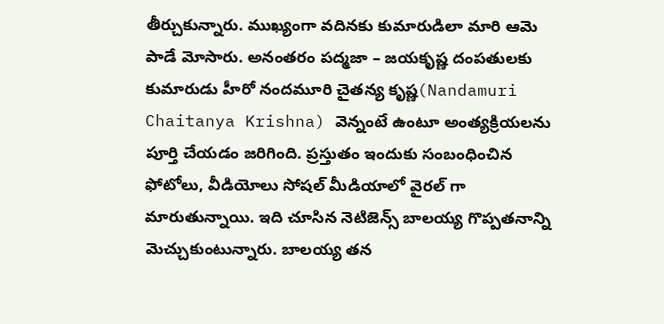తీర్చుకున్నారు. ముఖ్యంగా వదినకు కుమారుడిలా మారి ఆమె పాడే మోసారు. అనంతరం పద్మజా – జయకృష్ణ దంపతులకు కుమారుడు హీరో నందమూరి చైతన్య కృష్ణ(Nandamuri Chaitanya Krishna) వెన్నంటే ఉంటూ అంత్యక్రియలను పూర్తి చేయడం జరిగింది. ప్రస్తుతం ఇందుకు సంబంధించిన ఫోటోలు, వీడియోలు సోషల్ మీడియాలో వైరల్ గా మారుతున్నాయి. ఇది చూసిన నెటిజెన్స్ బాలయ్య గొప్పతనాన్ని మెచ్చుకుంటున్నారు. బాలయ్య తన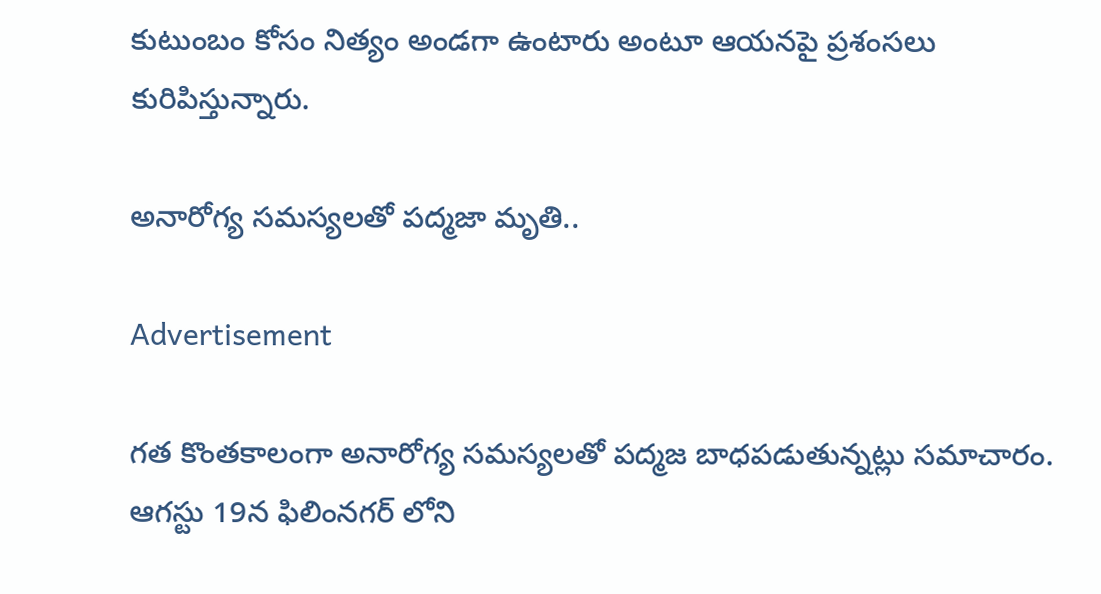కుటుంబం కోసం నిత్యం అండగా ఉంటారు అంటూ ఆయనపై ప్రశంసలు కురిపిస్తున్నారు.

అనారోగ్య సమస్యలతో పద్మజా మృతి..

Advertisement

గత కొంతకాలంగా అనారోగ్య సమస్యలతో పద్మజ బాధపడుతున్నట్లు సమాచారం. ఆగస్టు 19న ఫిలింనగర్ లోని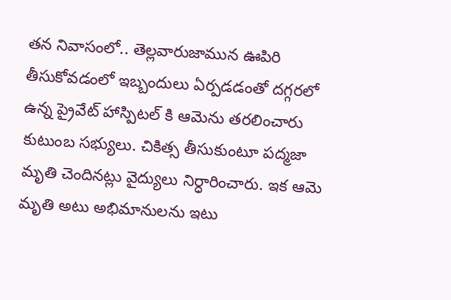తన నివాసంలో.. తెల్లవారుజామున ఊపిరి తీసుకోవడంలో ఇబ్బందులు ఏర్పడడంతో దగ్గరలో ఉన్న ప్రైవేట్ హాస్పిటల్ కి ఆమెను తరలించారు కుటుంబ సభ్యులు. చికిత్స తీసుకుంటూ పద్మజా మృతి చెందినట్లు వైద్యులు నిర్ధారించారు. ఇక ఆమె మృతి అటు అభిమానులను ఇటు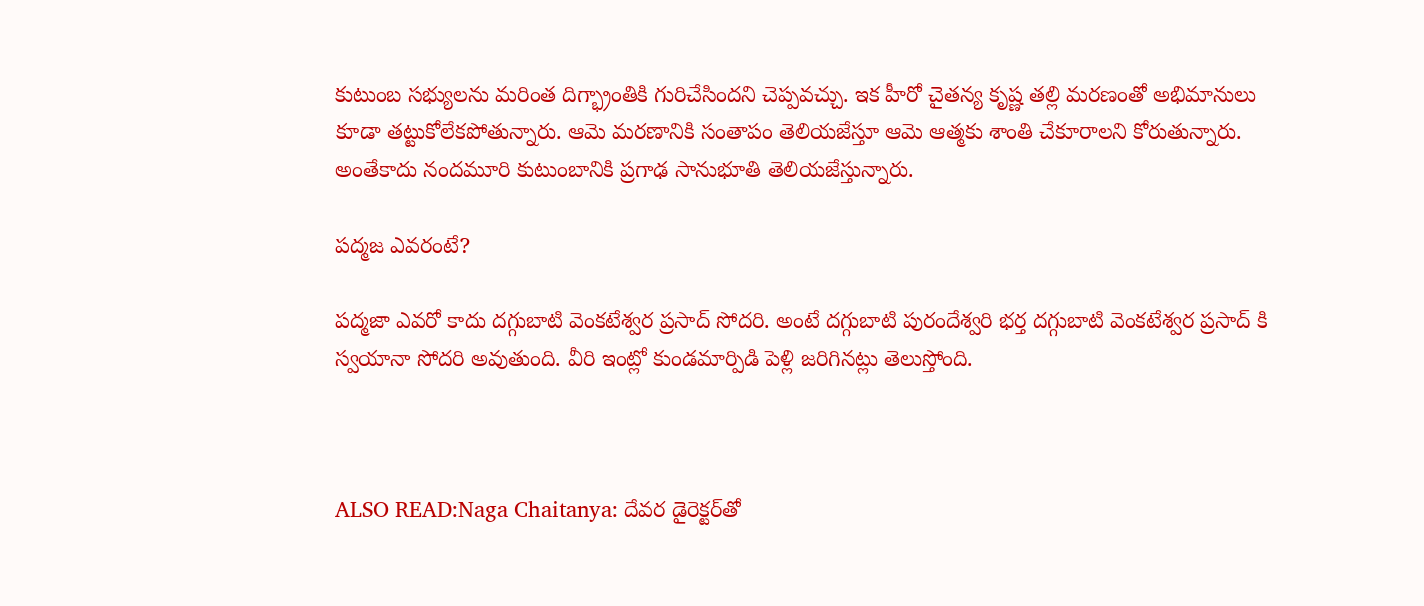కుటుంబ సభ్యులను మరింత దిగ్భ్రాంతికి గురిచేసిందని చెప్పవచ్చు. ఇక హీరో చైతన్య కృష్ణ తల్లి మరణంతో అభిమానులు కూడా తట్టుకోలేకపోతున్నారు. ఆమె మరణానికి సంతాపం తెలియజేస్తూ ఆమె ఆత్మకు శాంతి చేకూరాలని కోరుతున్నారు. అంతేకాదు నందమూరి కుటుంబానికి ప్రగాఢ సానుభూతి తెలియజేస్తున్నారు.

పద్మజ ఎవరంటే?

పద్మజా ఎవరో కాదు దగ్గుబాటి వెంకటేశ్వర ప్రసాద్ సోదరి. అంటే దగ్గుబాటి పురందేశ్వరి భర్త దగ్గుబాటి వెంకటేశ్వర ప్రసాద్ కి స్వయానా సోదరి అవుతుంది. వీరి ఇంట్లో కుండమార్పిడి పెళ్లి జరిగినట్లు తెలుస్తోంది.



ALSO READ:Naga Chaitanya: దేవర డైరెక్టర్‌తో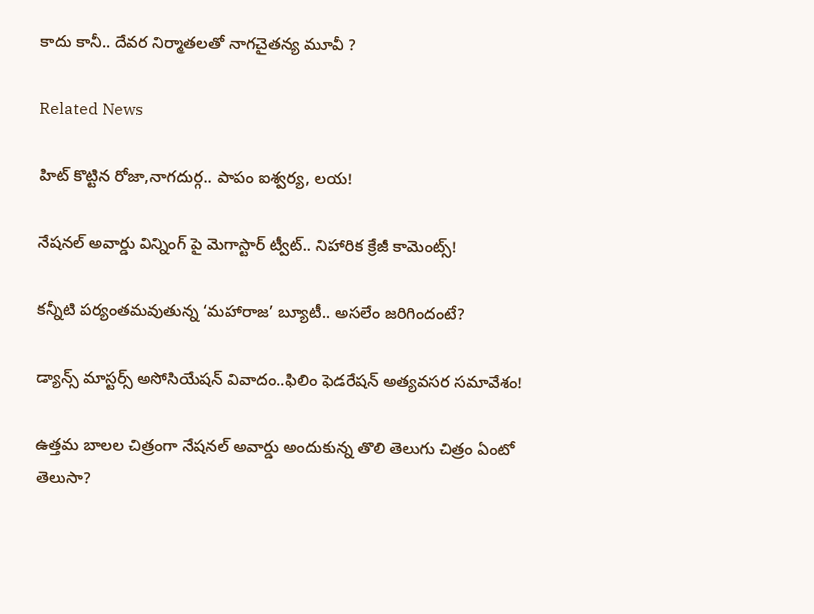కాదు కానీ.. దేవర నిర్మాతలతో నాగచైతన్య మూవీ ?

Related News

హిట్ కొట్టిన రోజా,నాగదుర్గ.. పాపం ఐశ్వర్య, లయ!

నేషనల్ అవార్డు విన్నింగ్ పై మెగాస్టార్ ట్వీట్.. నిహారిక క్రేజీ కామెంట్స్!

కన్నీటి పర్యంతమవుతున్న ‘మహారాజ’ బ్యూటీ.. అసలేం జరిగిందంటే?

డ్యాన్స్ మాస్టర్స్ అసోసియేషన్ వివాదం..ఫిలిం ఫెడరేషన్ అత్యవసర సమావేశం!

ఉత్తమ బాలల చిత్రంగా నేషనల్ అవార్డు అందుకున్న తొలి తెలుగు చిత్రం ఏంటో తెలుసా?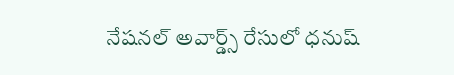నేషనల్ అవార్డ్స్ రేసులో ధనుష్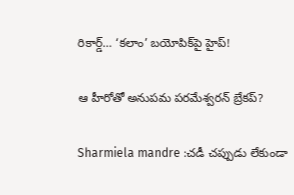రికార్డ్… ‘కలాం’ బయోపిక్‌పై హైప్!

ఆ హీరోతో అనుపమ పరమేశ్వరన్ బ్రేకప్?

Sharmiela mandre :చడీ చప్పుడు లేకుండా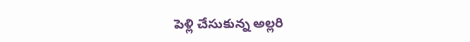పెళ్లి చేసుకున్న అల్లరి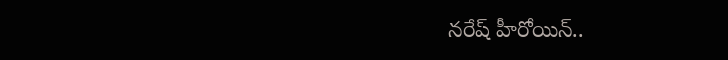నరేష్ హీరోయిన్..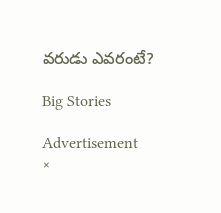వరుడు ఎవరంటే?

Big Stories

Advertisement
×